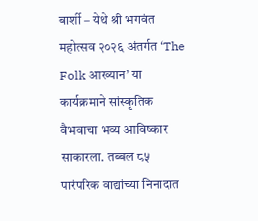बार्शी – येथे श्री भगवंत महोत्सव २०२६ अंतर्गत ‘The Folk आख्यान’ या कार्यक्रमाने सांस्कृतिक वैभवाचा भव्य आविष्कार साकारला. तब्बल ८५ पारंपरिक वाद्यांच्या निनादात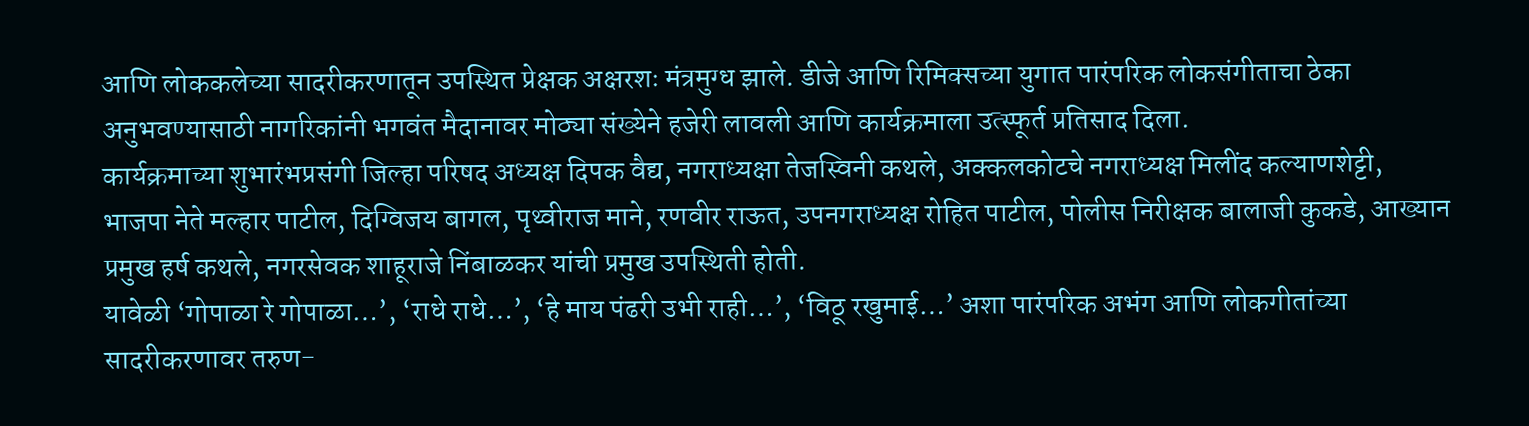आणि लोककलेच्या सादरीकरणातून उपस्थित प्रेक्षक अक्षरशः मंत्रमुग्ध झाले. डीजे आणि रिमिक्सच्या युगात पारंपरिक लोकसंगीताचा ठेका अनुभवण्यासाठी नागरिकांनी भगवंत मैदानावर मोठ्या संख्येने हजेरी लावली आणि कार्यक्रमाला उत्स्फूर्त प्रतिसाद दिला.
कार्यक्रमाच्या शुभारंभप्रसंगी जिल्हा परिषद अध्यक्ष दिपक वैद्य, नगराध्यक्षा तेजस्विनी कथले, अक्कलकोटचे नगराध्यक्ष मिलींद कल्याणशेट्टी, भाजपा नेते मल्हार पाटील, दिग्विजय बागल, पृथ्वीराज माने, रणवीर राऊत, उपनगराध्यक्ष रोहित पाटील, पोलीस निरीक्षक बालाजी कुकडे, आख्यान प्रमुख हर्ष कथले, नगरसेवक शाहूराजे निंबाळकर यांची प्रमुख उपस्थिती होती.
यावेळी ‘गोपाळा रे गोपाळा…’, ‘राधे राधे…’, ‘हे माय पंढरी उभी राही…’, ‘विठू रखुमाई…’ अशा पारंपरिक अभंग आणि लोकगीतांच्या सादरीकरणावर तरुण-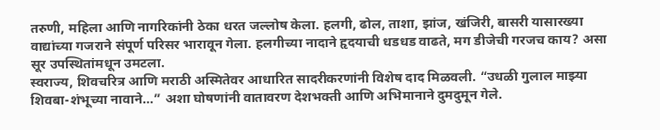तरुणी, महिला आणि नागरिकांनी ठेका धरत जल्लोष केला. हलगी, ढोल, ताशा, झांज, खंजिरी, बासरी यासारख्या वाद्यांच्या गजराने संपूर्ण परिसर भारावून गेला. हलगीच्या नादाने हृदयाची धडधड वाढते, मग डीजेची गरजच काय? असा सूर उपस्थितांमधून उमटला.
स्वराज्य, शिवचरित्र आणि मराठी अस्मितेवर आधारित सादरीकरणांनी विशेष दाद मिळवली. “उधळी गुलाल माझ्या शिवबा-शंभूच्या नावाने…” अशा घोषणांनी वातावरण देशभक्ती आणि अभिमानाने दुमदुमून गेले.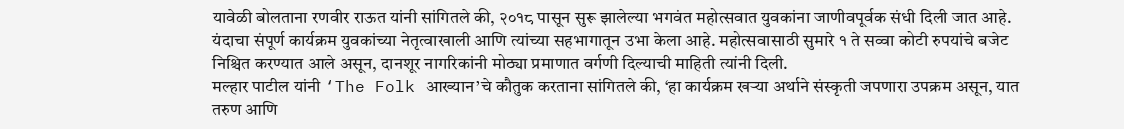यावेळी बोलताना रणवीर राऊत यांनी सांगितले की, २०१८ पासून सुरू झालेल्या भगवंत महोत्सवात युवकांना जाणीवपूर्वक संधी दिली जात आहे. यंदाचा संपूर्ण कार्यक्रम युवकांच्या नेतृत्वाखाली आणि त्यांच्या सहभागातून उभा केला आहे. महोत्सवासाठी सुमारे १ ते सव्वा कोटी रुपयांचे बजेट निश्चित करण्यात आले असून, दानशूर नागरिकांनी मोठ्या प्रमाणात वर्गणी दिल्याची माहिती त्यांनी दिली.
मल्हार पाटील यांनी ‘The Folk आख्यान’चे कौतुक करताना सांगितले की, ‘हा कार्यक्रम खऱ्या अर्थाने संस्कृती जपणारा उपक्रम असून, यात तरुण आणि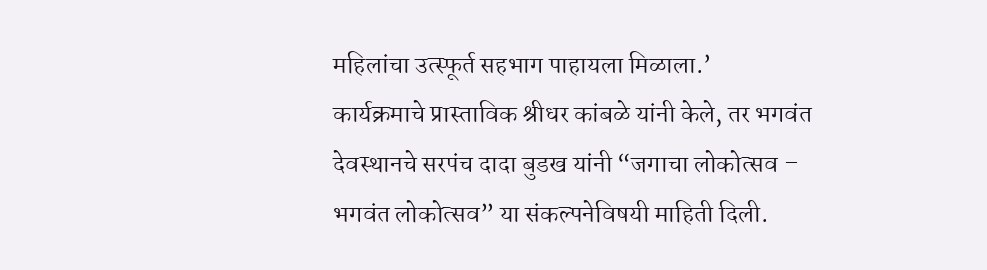महिलांचा उत्स्फूर्त सहभाग पाहायला मिळाला.’
कार्यक्रमाचे प्रास्ताविक श्रीधर कांबळे यांनी केले, तर भगवंत देवस्थानचे सरपंच दादा बुडख यांनी “जगाचा लोकोत्सव – भगवंत लोकोत्सव” या संकल्पनेविषयी माहिती दिली.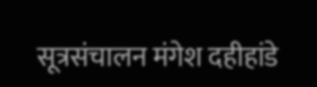सूत्रसंचालन मंगेश दहीहांडे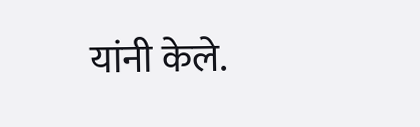यांनी केले.